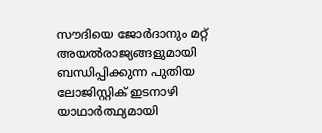സൗദിയെ ജോർദാനും മറ്റ് അയൽരാജ്യങ്ങളുമായി ബന്ധിപ്പിക്കുന്ന പുതിയ ലോജിസ്റ്റിക് ഇടനാഴി യാഥാർത്ഥ്യമായി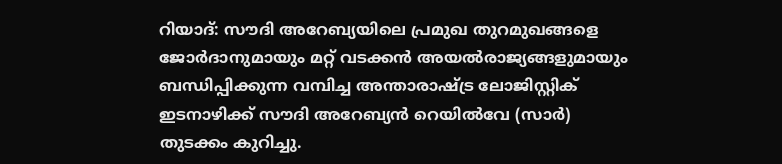റിയാദ്: സൗദി അറേബ്യയിലെ പ്രമുഖ തുറമുഖങ്ങളെ ജോർദാനുമായും മറ്റ് വടക്കൻ അയൽരാജ്യങ്ങളുമായും ബന്ധിപ്പിക്കുന്ന വമ്പിച്ച അന്താരാഷ്ട്ര ലോജിസ്റ്റിക് ഇടനാഴിക്ക് സൗദി അറേബ്യൻ റെയിൽവേ (സാർ) തുടക്കം കുറിച്ചു.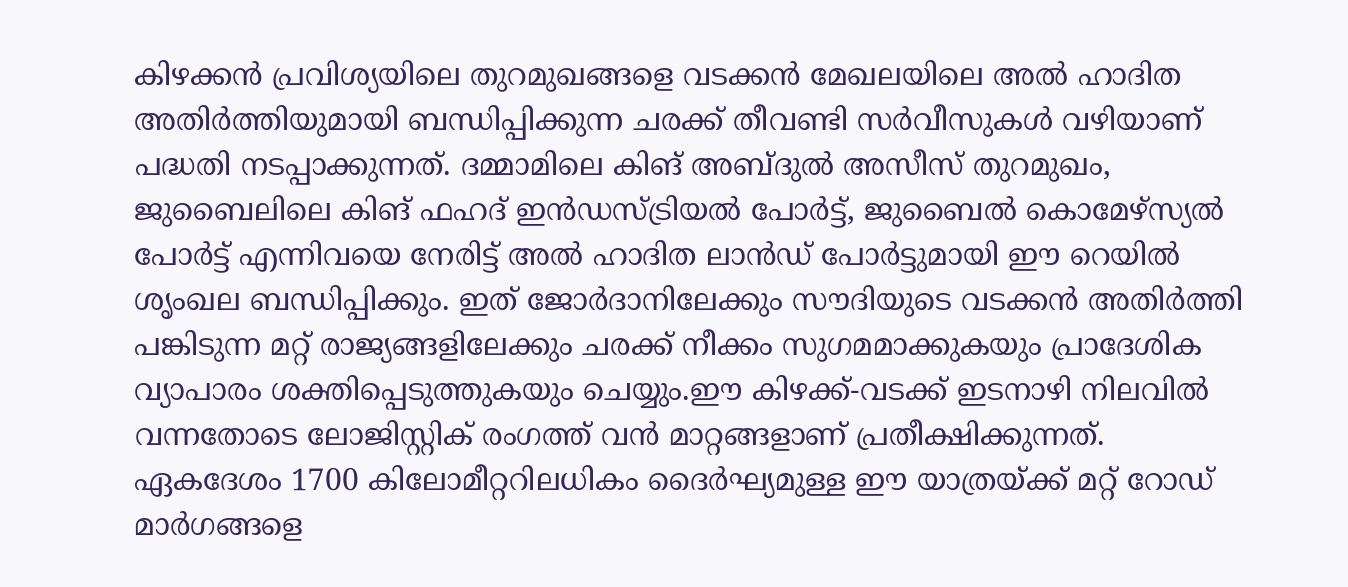കിഴക്കൻ പ്രവിശ്യയിലെ തുറമുഖങ്ങളെ വടക്കൻ മേഖലയിലെ അൽ ഹാദിത അതിർത്തിയുമായി ബന്ധിപ്പിക്കുന്ന ചരക്ക് തീവണ്ടി സർവീസുകൾ വഴിയാണ് പദ്ധതി നടപ്പാക്കുന്നത്. ദമ്മാമിലെ കിങ് അബ്ദുൽ അസീസ് തുറമുഖം, ജുബൈലിലെ കിങ് ഫഹദ് ഇൻഡസ്ട്രിയൽ പോർട്ട്, ജുബൈൽ കൊമേഴ്സ്യൽ പോർട്ട് എന്നിവയെ നേരിട്ട് അൽ ഹാദിത ലാൻഡ് പോർട്ടുമായി ഈ റെയിൽ ശൃംഖല ബന്ധിപ്പിക്കും. ഇത് ജോർദാനിലേക്കും സൗദിയുടെ വടക്കൻ അതിർത്തി പങ്കിടുന്ന മറ്റ് രാജ്യങ്ങളിലേക്കും ചരക്ക് നീക്കം സുഗമമാക്കുകയും പ്രാദേശിക വ്യാപാരം ശക്തിപ്പെടുത്തുകയും ചെയ്യും.ഈ കിഴക്ക്-വടക്ക് ഇടനാഴി നിലവിൽ വന്നതോടെ ലോജിസ്റ്റിക് രംഗത്ത് വൻ മാറ്റങ്ങളാണ് പ്രതീക്ഷിക്കുന്നത്.
ഏകദേശം 1700 കിലോമീറ്ററിലധികം ദൈർഘ്യമുള്ള ഈ യാത്രയ്ക്ക് മറ്റ് റോഡ് മാർഗങ്ങളെ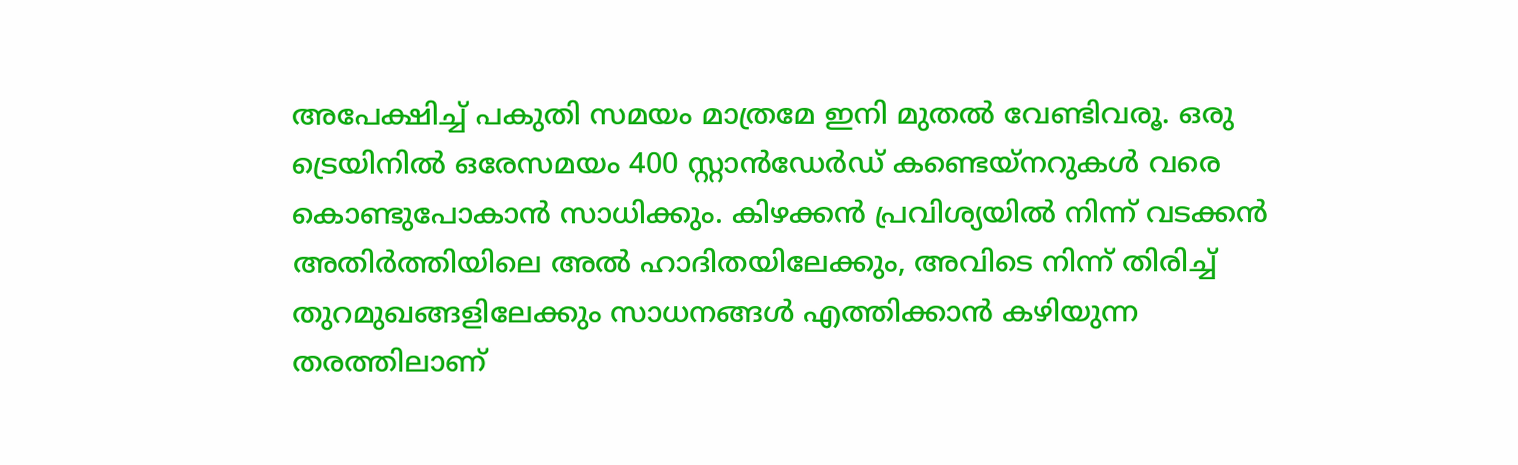അപേക്ഷിച്ച് പകുതി സമയം മാത്രമേ ഇനി മുതൽ വേണ്ടിവരൂ. ഒരു ട്രെയിനിൽ ഒരേസമയം 400 സ്റ്റാൻഡേർഡ് കണ്ടെയ്നറുകൾ വരെ കൊണ്ടുപോകാൻ സാധിക്കും. കിഴക്കൻ പ്രവിശ്യയിൽ നിന്ന് വടക്കൻ അതിർത്തിയിലെ അൽ ഹാദിതയിലേക്കും, അവിടെ നിന്ന് തിരിച്ച് തുറമുഖങ്ങളിലേക്കും സാധനങ്ങൾ എത്തിക്കാൻ കഴിയുന്ന തരത്തിലാണ്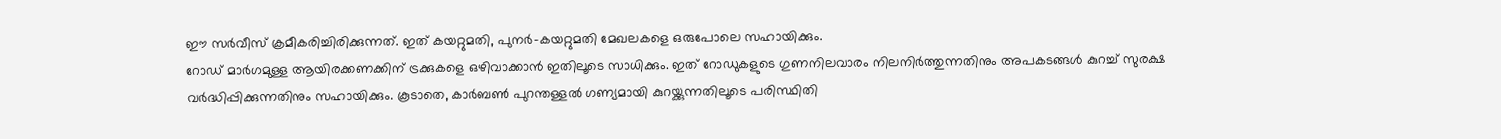ഈ സർവീസ് ക്രമീകരിച്ചിരിക്കുന്നത്. ഇത് കയറ്റുമതി, പുനർ-കയറ്റുമതി മേഖലകളെ ഒരുപോലെ സഹായിക്കും.
റോഡ് മാർഗമുള്ള ആയിരക്കണക്കിന് ട്രക്കുകളെ ഒഴിവാക്കാൻ ഇതിലൂടെ സാധിക്കും. ഇത് റോഡുകളുടെ ഗുണനിലവാരം നിലനിർത്തുന്നതിനും അപകടങ്ങൾ കുറച്ച് സുരക്ഷ വർദ്ധിപ്പിക്കുന്നതിനും സഹായിക്കും. കൂടാതെ, കാർബൺ പുറന്തള്ളൽ ഗണ്യമായി കുറയ്ക്കുന്നതിലൂടെ പരിസ്ഥിതി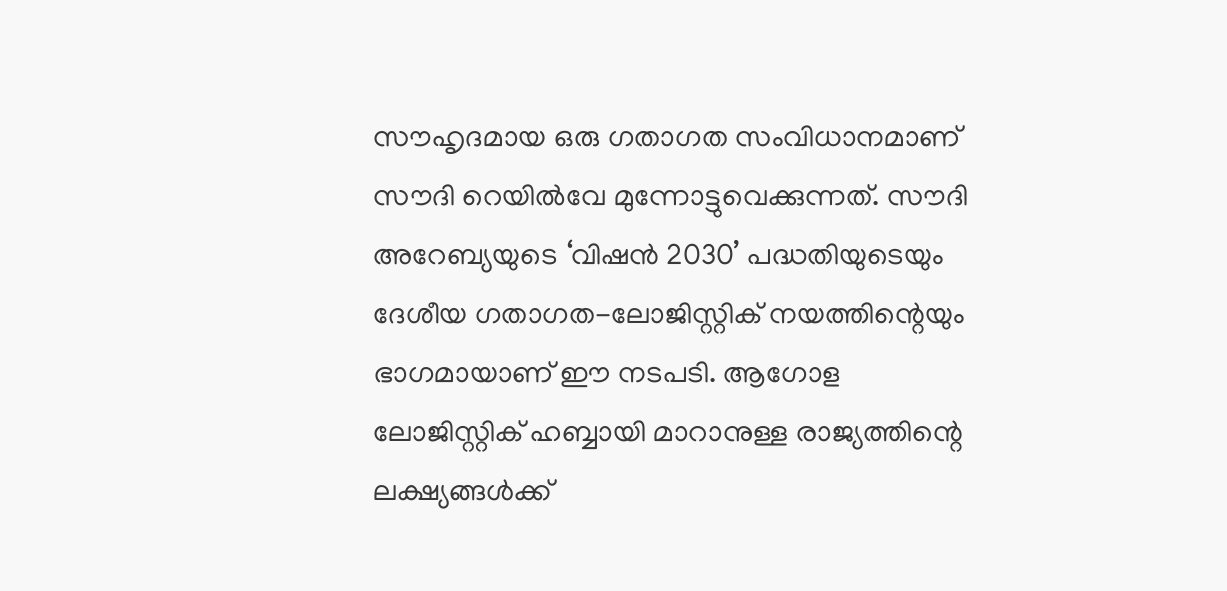സൗഹൃദമായ ഒരു ഗതാഗത സംവിധാനമാണ് സൗദി റെയിൽവേ മുന്നോട്ടുവെക്കുന്നത്. സൗദി അറേബ്യയുടെ ‘വിഷൻ 2030’ പദ്ധതിയുടെയും ദേശീയ ഗതാഗത-ലോജിസ്റ്റിക് നയത്തിന്റെയും ഭാഗമായാണ് ഈ നടപടി. ആഗോള ലോജിസ്റ്റിക് ഹബ്ബായി മാറാനുള്ള രാജ്യത്തിന്റെ ലക്ഷ്യങ്ങൾക്ക്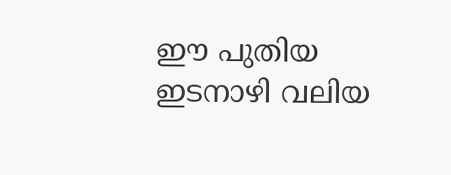ഈ പുതിയ ഇടനാഴി വലിയ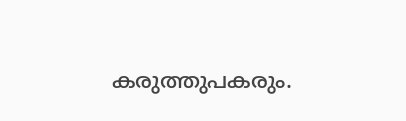കരുത്തുപകരും.